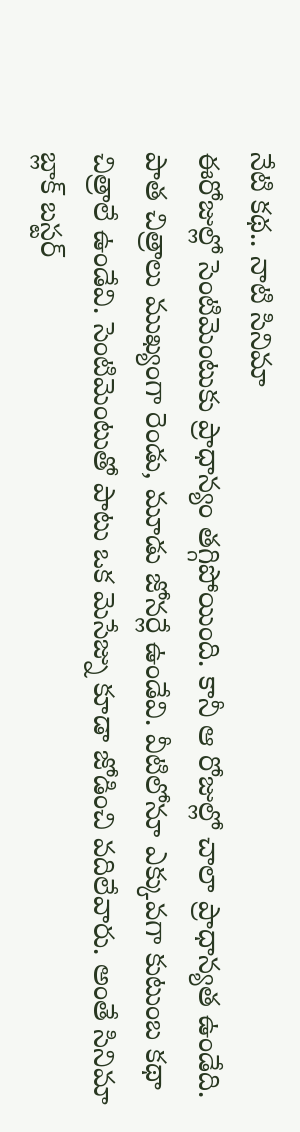నేటి కథ.. నాటి సినిమా
ఈరోజుల్లో సెంటిమెంటుకు ప్రాధాన్యం తగ్గిపోయింది. కానీ ఆ రోజుల్లో చాలా ప్రాధాన్యత ఉండేది. పాత చిత్రాలు ముఖ్యంగా రెండు, మూడు జోనర్లే ఉండేవి. వీటిలోనూ ఎక్కువగా కుటుంబ కథా చిత్రాలే ఉండేవి. సెంటిమెంటుతో పాటు ఒక మెసేజ్ను కూడా జోడించి వదిలేవారు. అంతే సినిమా బ్లాక్ బస్టర్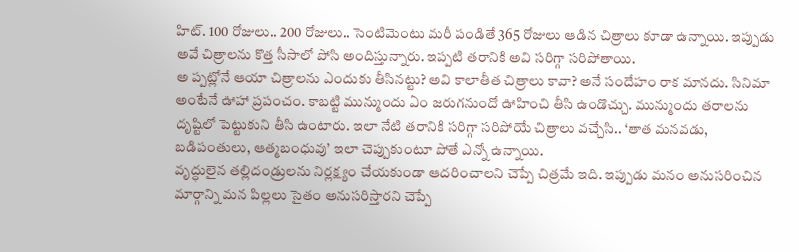హిట్. 100 రోజులు.. 200 రోజులు.. సెంటిమెంటు మరీ పండితే 365 రోజులు ఆడిన చిత్రాలు కూడా ఉన్నాయి. ఇప్పుడు అవే చిత్రాలను కొత్త సీసాలో పోసి అందిస్తున్నారు. ఇప్పటి తరానికి అవి సరిగ్గా సరిపోతాయి.
అ ప్పట్లోనే ఆయా చిత్రాలను ఎందుకు తీసినట్టు? అవి కాలాతీత చిత్రాలు కావా? అనే సందేహం రాక మానదు. సినిమా అంటేనే ఊహా ప్రపంచం. కాబట్టి మున్ముందు ఏం జరుగనుందో ఊహించి తీసి ఉండొచ్చు. మున్ముందు తరాలను దృష్టిలో పెట్టుకుని తీసి ఉంటారు. ఇలా నేటి తరానికి సరిగ్గా సరిపోయే చిత్రాలు వచ్చేసి.. ‘తాత మనవడు, బడిపంతులు, ఆత్మబంధువు’ ఇలా చెప్పుకుంటూ పోతే ఎన్నో ఉన్నాయి.
వృద్ధులైన తల్లిదండ్రులను నిర్లక్ష్యం చేయకుండా ఆదరించాలని చెప్పే చిత్రమే ఇది. ఇప్పుడు మనం అనుసరించిన మార్గాన్ని మన పిల్లలు సైతం అనుసరిస్తారని చెప్పే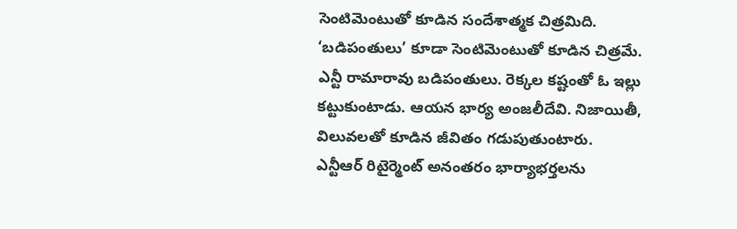సెంటిమెంటుతో కూడిన సందేశాత్మక చిత్రమిది. ‘బడిపంతులు’ కూడా సెంటిమెంటుతో కూడిన చిత్రమే. ఎన్టీ రామారావు బడిపంతులు. రెక్కల కష్టంతో ఓ ఇల్లు కట్టుకుంటాడు. ఆయన భార్య అంజలీదేవి. నిజాయితీ, విలువలతో కూడిన జీవితం గడుపుతుంటారు.
ఎన్టీఆర్ రిటైర్మెంట్ అనంతరం భార్యాభర్తలను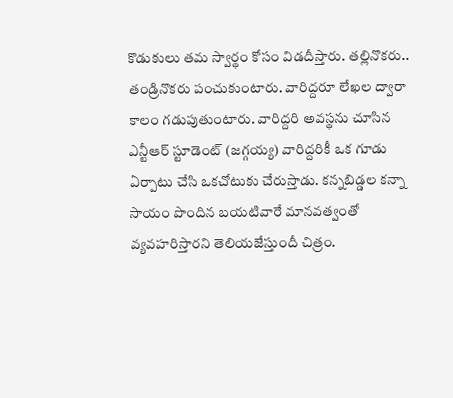కొడుకులు తమ స్వార్థం కోసం విడదీస్తారు. తల్లినొకరు.. తండ్రినొకరు పంచుకుంటారు. వారిద్దరూ లేఖల ద్వారా కాలం గడుపుతుంటారు. వారిద్దరి అవస్థను చూసిన ఎన్టీఆర్ స్టూడెంట్ (జగ్గయ్య) వారిద్దరికీ ఒక గూడు ఏర్పాటు చేసి ఒకచోటుకు చేరుస్తాడు. కన్నబిడ్డల కన్నా సాయం పొందిన బయటివారే మానవత్వంతో వ్యవహరిస్తారని తెలియజేస్తుందీ చిత్రం.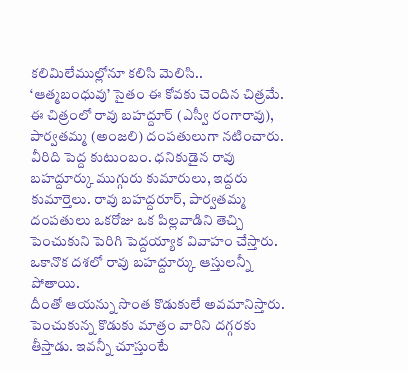కలిమిలేముల్లోనూ కలిసి మెలిసి..
‘ఆత్మబంధువు’ సైతం ఈ కోవకు చెందిన చిత్రమే. ఈ చిత్రంలో రావు బహద్దూర్ (ఎస్వీ రంగారావు), పార్వతమ్మ (అంజలి) దంపతులుగా నటించారు. వీరిది పెద్ద కుటుంబం. ధనికుడైన రావు బహద్దూర్కు ముగ్గురు కుమారులు, ఇద్దరు కుమార్తెలు. రావు బహద్దరూర్, పార్వతమ్మ దంపతులు ఒకరోజు ఒక పిల్లవాడిని తెచ్చి పెంచుకుని పెరిగి పెద్దయ్యాక వివాహం చేస్తారు. ఒకానొక దశలో రావు బహద్దూర్కు ఆస్తులన్నీ పోతాయి.
దీంతో ఆయన్ను సొంత కొడుకులే అవమానిస్తారు. పెంచుకున్న కొడుకు మాత్రం వారిని దగ్గరకు తీస్తాడు. ఇవన్నీ చూస్తుంటే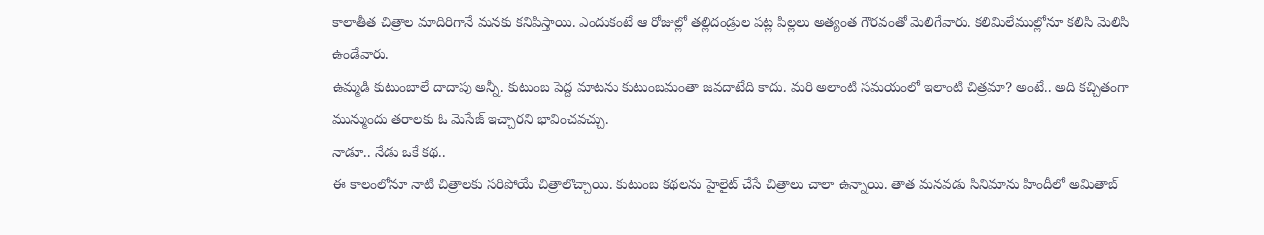కాలాతీత చిత్రాల మాదిరిగానే మనకు కనిపిస్తాయి. ఎందుకంటే ఆ రోజుల్లో తల్లిదండ్రుల పట్ల పిల్లలు అత్యంత గౌరవంతో మెలిగేవారు. కలిమిలేముల్లోనూ కలిసి మెలిసి ఉండేవారు.
ఉమ్మడి కుటుంబాలే దాదాపు అన్నీ. కుటుంబ పెద్ద మాటను కుటుంబమంతా జవదాటేది కాదు. మరి అలాంటి సమయంలో ఇలాంటి చిత్రమా? అంటే.. అది కచ్చితంగా మున్ముందు తరాలకు ఓ మెసేజ్ ఇచ్చారని భావించవచ్చు.
నాడూ.. నేడు ఒకే కథ..
ఈ కాలంలోనూ నాటి చిత్రాలకు సరిపోయే చిత్రాలొచ్చాయి. కుటుంబ కథలను హైలైట్ చేసే చిత్రాలు చాలా ఉన్నాయి. తాత మనవడు సినిమాను హిందీలో అమితాబ్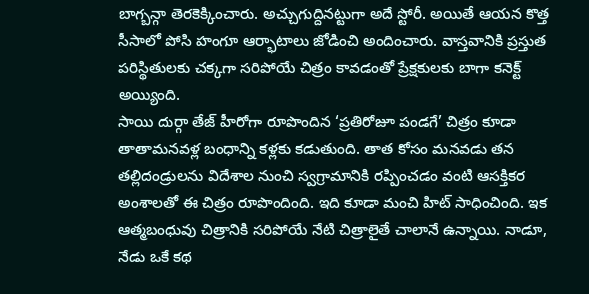బాగ్బన్గా తెరకెక్కించారు. అచ్చుగుద్దినట్టుగా అదే స్టోరీ. అయితే ఆయన కొత్త సీసాలో పోసి హంగూ ఆర్భాటాలు జోడించి అందించారు. వాస్తవానికి ప్రస్తుత పరిస్థితులకు చక్కగా సరిపోయే చిత్రం కావడంతో ప్రేక్షకులకు బాగా కనెక్ట్ అయ్యింది.
సాయి దుర్గా తేజ్ హీరోగా రూపొందిన ‘ప్రతిరోజూ పండగే’ చిత్రం కూడా తాతామనవళ్ల బంధాన్ని కళ్లకు కడుతుంది. తాత కోసం మనవడు తన తల్లిదండ్రులను విదేశాల నుంచి స్వగ్రామానికి రప్పించడం వంటి ఆసక్తికర అంశాలతో ఈ చిత్రం రూపొందింది. ఇది కూడా మంచి హిట్ సాధించింది. ఇక ఆత్మబంధువు చిత్రానికి సరిపోయే నేటి చిత్రాలైతే చాలానే ఉన్నాయి. నాడూ, నేడు ఒకే కథ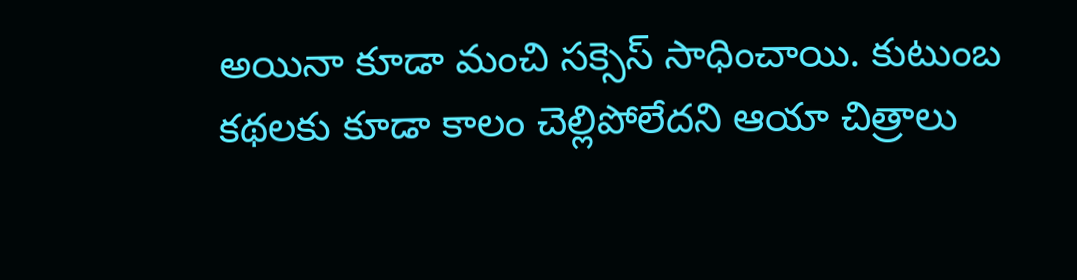అయినా కూడా మంచి సక్సెస్ సాధించాయి. కుటుంబ కథలకు కూడా కాలం చెల్లిపోలేదని ఆయా చిత్రాలు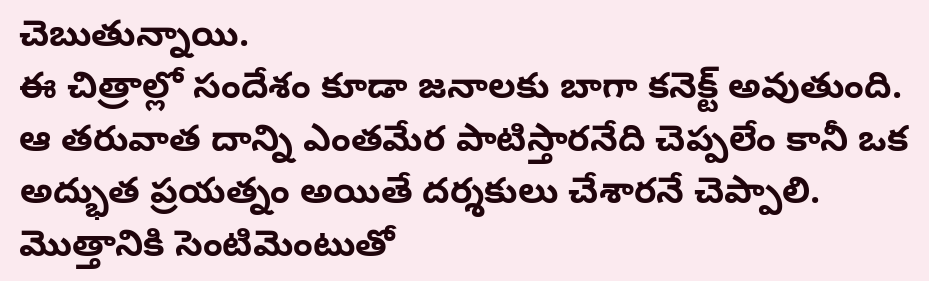చెబుతున్నాయి.
ఈ చిత్రాల్లో సందేశం కూడా జనాలకు బాగా కనెక్ట్ అవుతుంది. ఆ తరువాత దాన్ని ఎంతమేర పాటిస్తారనేది చెప్పలేం కానీ ఒక అద్భుత ప్రయత్నం అయితే దర్శకులు చేశారనే చెప్పాలి. మొత్తానికి సెంటిమెంటుతో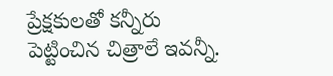ప్రేక్షకులతో కన్నీరు పెట్టించిన చిత్రాలే ఇవన్నీ.